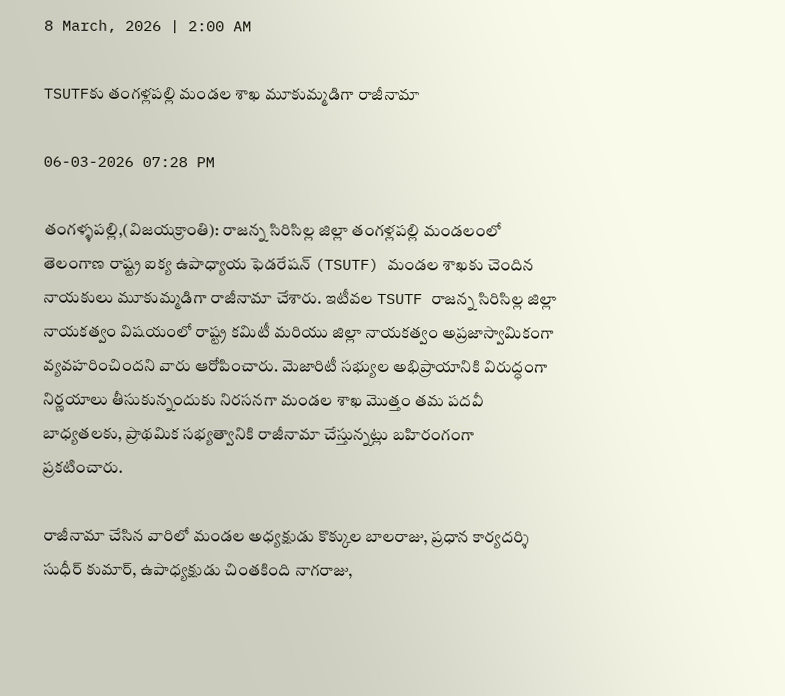8 March, 2026 | 2:00 AM

TSUTFకు తంగళ్లపల్లి మండల శాఖ మూకుమ్మడిగా రాజీనామా

06-03-2026 07:28 PM

తంగళ్ళపల్లి,(విజయక్రాంతి): రాజన్న సిరిసిల్ల జిల్లా తంగళ్లపల్లి మండలంలో తెలంగాణ రాష్ట్ర ఐక్య ఉపాధ్యాయ ఫెడరేషన్ (TSUTF) మండల శాఖకు చెందిన నాయకులు మూకుమ్మడిగా రాజీనామా చేశారు. ఇటీవల TSUTF రాజన్న సిరిసిల్ల జిల్లా నాయకత్వం విషయంలో రాష్ట్ర కమిటీ మరియు జిల్లా నాయకత్వం అప్రజాస్వామికంగా వ్యవహరించిందని వారు ఆరోపించారు. మెజారిటీ సభ్యుల అభిప్రాయానికి విరుద్ధంగా నిర్ణయాలు తీసుకున్నందుకు నిరసనగా మండల శాఖ మొత్తం తమ పదవీ బాధ్యతలకు, ప్రాథమిక సభ్యత్వానికి రాజీనామా చేస్తున్నట్లు బహిరంగంగా ప్రకటించారు.

రాజీనామా చేసిన వారిలో మండల అధ్యక్షుడు కొక్కుల బాలరాజు, ప్రధాన కార్యదర్శి సుధీర్ కుమార్, ఉపాధ్యక్షుడు చింతకింది నాగరాజు,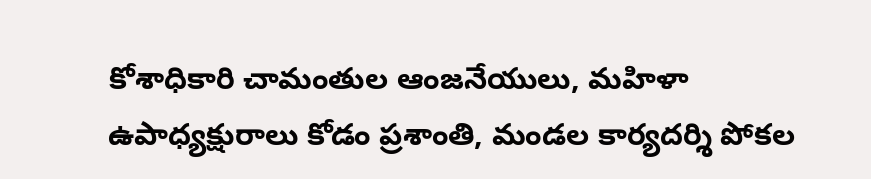కోశాధికారి చామంతుల ఆంజనేయులు, మహిళా ఉపాధ్యక్షురాలు కోడం ప్రశాంతి, మండల కార్యదర్శి పోకల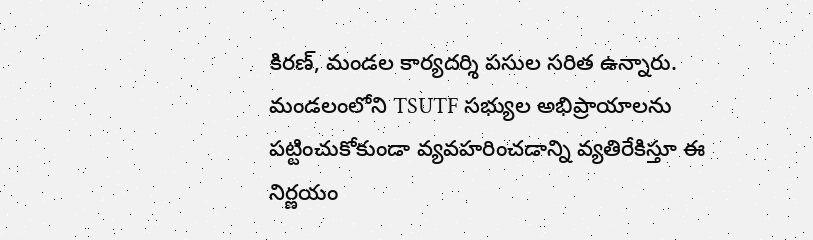కిరణ్, మండల కార్యదర్శి పసుల సరిత ఉన్నారు. మండలంలోని TSUTF సభ్యుల అభిప్రాయాలను పట్టించుకోకుండా వ్యవహరించడాన్ని వ్యతిరేకిస్తూ ఈ నిర్ణయం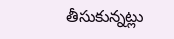తీసుకున్నట్లు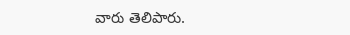వారు తెలిపారు.